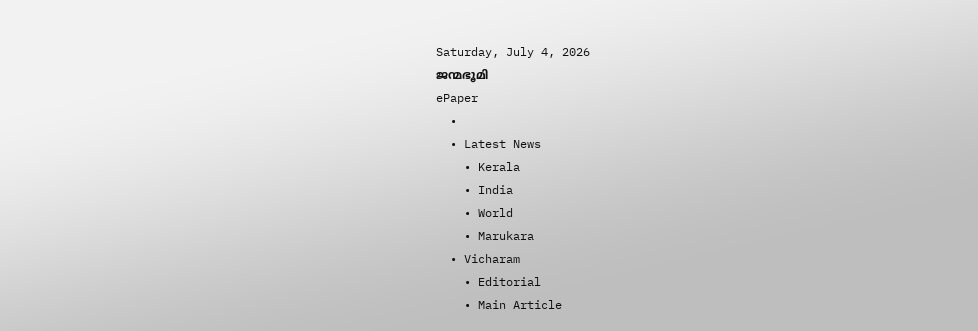Saturday, July 4, 2026
ജന്മഭൂമി
ePaper
  •
  • Latest News
    • Kerala
    • India
    • World
    • Marukara
  • Vicharam
    • Editorial
    • Main Article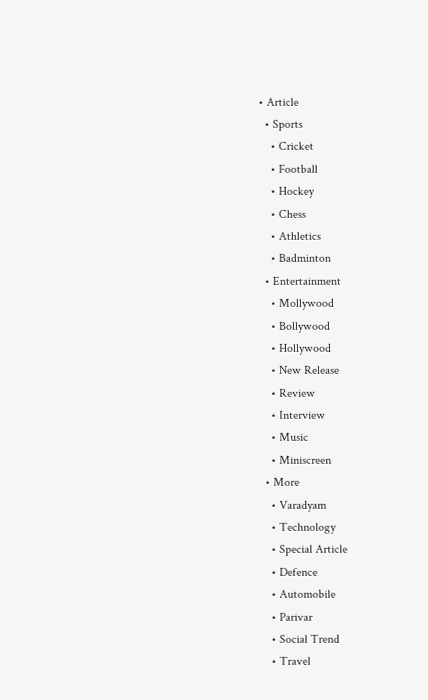• Article
  • Sports
    • Cricket
    • Football
    • Hockey
    • Chess
    • Athletics
    • Badminton
  • Entertainment
    • Mollywood
    • Bollywood
    • Hollywood
    • New Release
    • Review
    • Interview
    • Music
    • Miniscreen
  • More
    • Varadyam
    • Technology
    • Special Article
    • Defence
    • Automobile
    • Parivar
    • Social Trend
    • Travel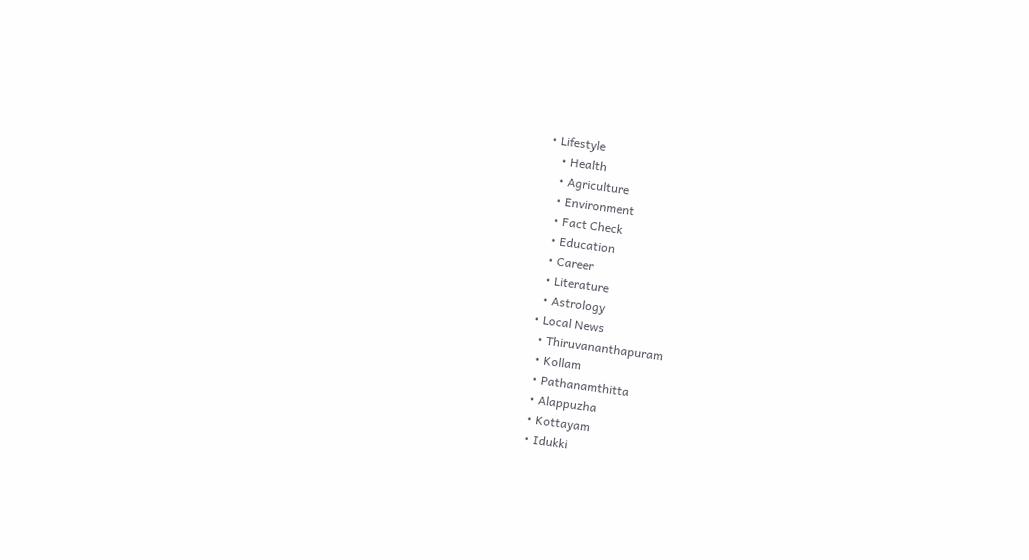• Lifestyle
    • Health
    • Agriculture
    • Environment
    • Fact Check
    • Education
    • Career
    • Literature
    • Astrology
  • Local News
    • Thiruvananthapuram
    • Kollam
    • Pathanamthitta
    • Alappuzha
    • Kottayam
    • Idukki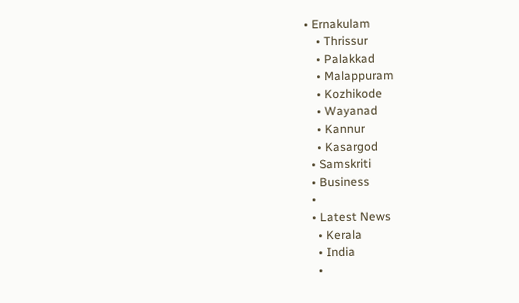• Ernakulam
    • Thrissur
    • Palakkad
    • Malappuram
    • Kozhikode
    • Wayanad
    • Kannur
    • Kasargod
  • Samskriti
  • Business
  •
  • Latest News
    • Kerala
    • India
    •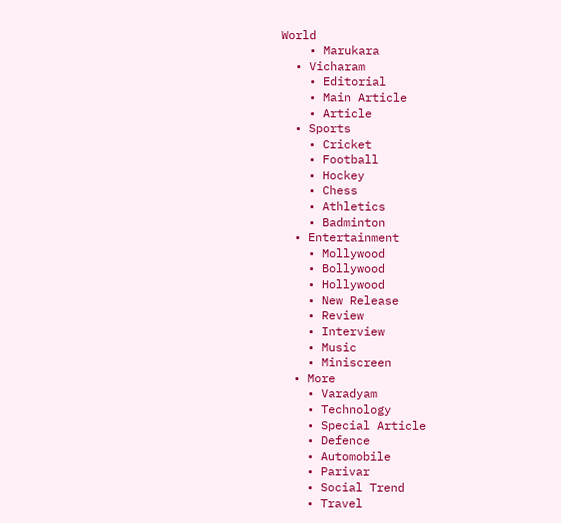World
    • Marukara
  • Vicharam
    • Editorial
    • Main Article
    • Article
  • Sports
    • Cricket
    • Football
    • Hockey
    • Chess
    • Athletics
    • Badminton
  • Entertainment
    • Mollywood
    • Bollywood
    • Hollywood
    • New Release
    • Review
    • Interview
    • Music
    • Miniscreen
  • More
    • Varadyam
    • Technology
    • Special Article
    • Defence
    • Automobile
    • Parivar
    • Social Trend
    • Travel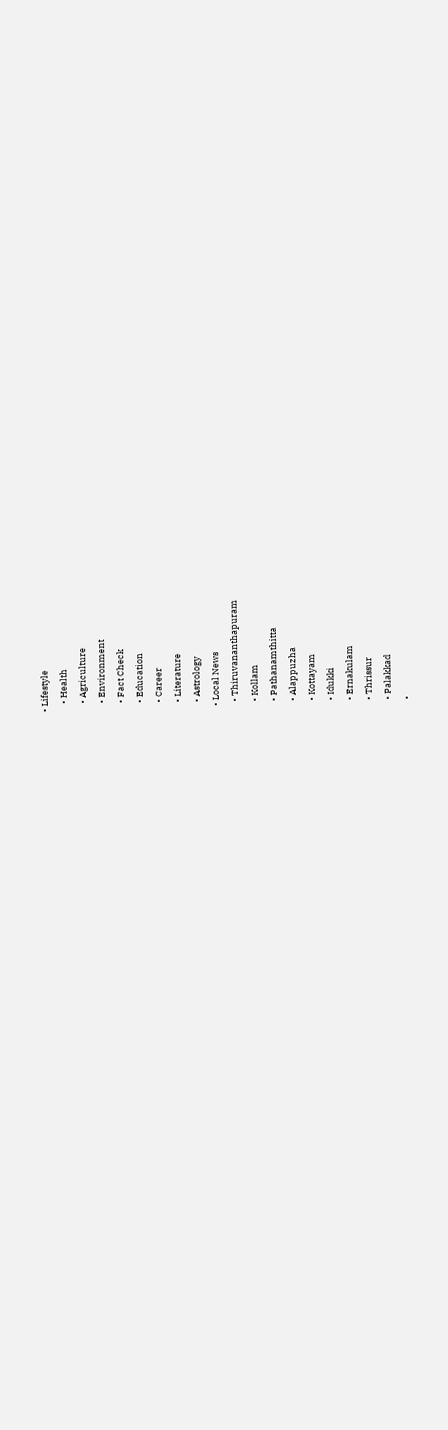• Lifestyle
    • Health
    • Agriculture
    • Environment
    • Fact Check
    • Education
    • Career
    • Literature
    • Astrology
  • Local News
    • Thiruvananthapuram
    • Kollam
    • Pathanamthitta
    • Alappuzha
    • Kottayam
    • Idukki
    • Ernakulam
    • Thrissur
    • Palakkad
    •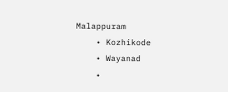Malappuram
    • Kozhikode
    • Wayanad
    •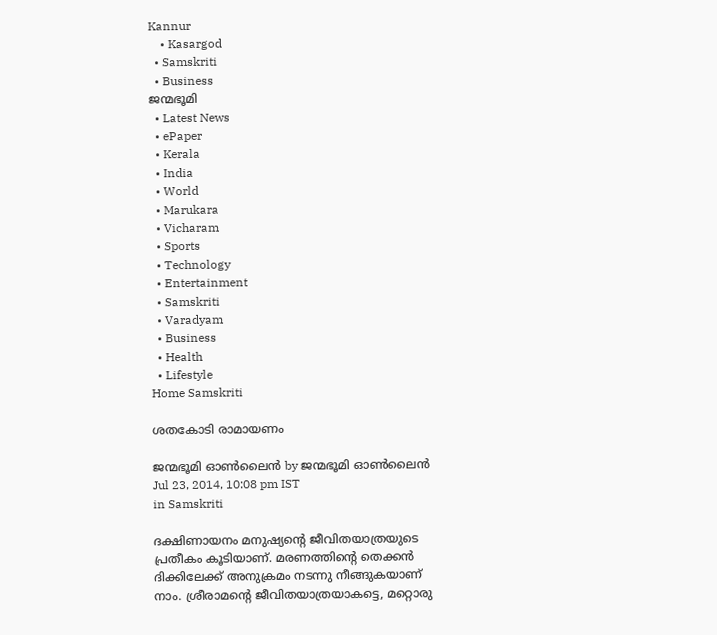Kannur
    • Kasargod
  • Samskriti
  • Business
ജന്മഭൂമി
  • Latest News
  • ePaper
  • Kerala
  • India
  • World
  • Marukara
  • Vicharam
  • Sports
  • Technology
  • Entertainment
  • Samskriti
  • Varadyam
  • Business
  • Health
  • Lifestyle
Home Samskriti

ശതകോടി രാമായണം

ജന്മഭൂമി ഓണ്‍ലൈന്‍ by ജന്മഭൂമി ഓണ്‍ലൈന്‍
Jul 23, 2014, 10:08 pm IST
in Samskriti

ദക്ഷിണായനം മനുഷ്യന്റെ ജീവിതയാത്രയുടെ പ്രതീകം കൂടിയാണ്. മരണത്തിന്റെ തെക്കന്‍ ദിക്കിലേക്ക് അനുക്രമം നടന്നു നീങ്ങുകയാണ് നാം. ശ്രീരാമന്റെ ജീവിതയാത്രയാകട്ടെ, മറ്റൊരു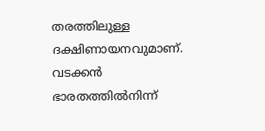തരത്തിലുള്ള ദക്ഷിണായനവുമാണ്. വടക്കന്‍ ഭാരതത്തില്‍നിന്ന്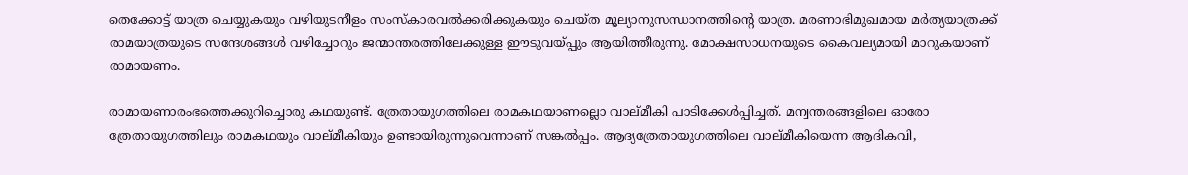തെക്കോട്ട് യാത്ര ചെയ്യുകയും വഴിയുടനീളം സംസ്‌കാരവല്‍ക്കരിക്കുകയും ചെയ്ത മൂല്യാനുസന്ധാനത്തിന്റെ യാത്ര. മരണാഭിമുഖമായ മര്‍ത്യയാത്രക്ക് രാമയാത്രയുടെ സന്ദേശങ്ങള്‍ വഴിച്ചോറും ജന്മാന്തരത്തിലേക്കുള്ള ഈടുവയ്‌പ്പും ആയിത്തീരുന്നു. മോക്ഷസാധനയുടെ കൈവല്യമായി മാറുകയാണ് രാമായണം.

രാമായണാരംഭത്തെക്കുറിച്ചൊരു കഥയുണ്ട്. ത്രേതായുഗത്തിലെ രാമകഥയാണല്ലൊ വാല്മീകി പാടിക്കേള്‍പ്പിച്ചത്. മന്വന്തരങ്ങളിലെ ഓരോ ത്രേതായുഗത്തിലും രാമകഥയും വാല്മീകിയും ഉണ്ടായിരുന്നുവെന്നാണ് സങ്കല്‍പ്പം. ആദ്യത്രേതായുഗത്തിലെ വാല്മീകിയെന്ന ആദികവി,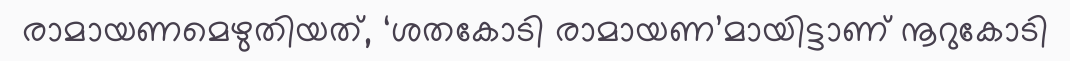രാമായണമെഴുതിയത്, ‘ശതകോടി രാമായണ’മായിട്ടാണ് നൂറുകോടി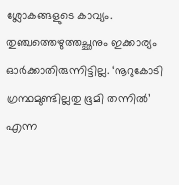ശ്ലോകങ്ങളുടെ കാവ്യം. തുഞ്ചത്തെഴുത്തച്ഛനും ഇക്കാര്യം ഓര്‍ക്കാതിരുന്നിട്ടില്ല. ‘നൂറുകോടി ഗ്രന്ഥമുണ്ടില്ലതു ഭൂമി തന്നില്‍’ എന്ന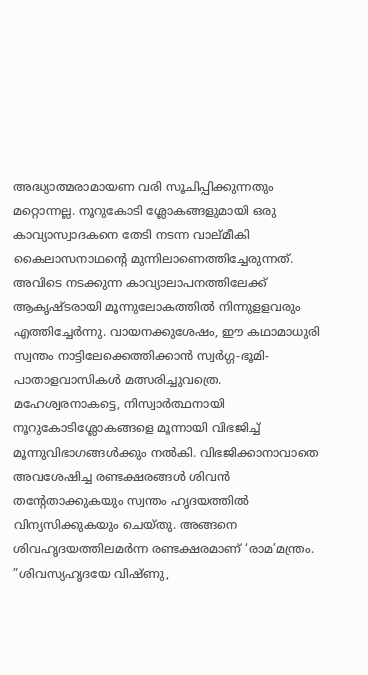അദ്ധ്യാത്മരാമായണ വരി സൂചിപ്പിക്കുന്നതും മറ്റൊന്നല്ല. നൂറുകോടി ശ്ലോകങ്ങളുമായി ഒരു കാവ്യാസ്വാദകനെ തേടി നടന്ന വാല്മീകി കൈലാസനാഥന്റെ മുന്നിലാണെത്തിച്ചേരുന്നത്. അവിടെ നടക്കുന്ന കാവ്യാലാപനത്തിലേക്ക് ആകൃഷ്ടരായി മൂന്നുലോകത്തില്‍ നിന്നുളളവരും എത്തിച്ചേര്‍ന്നു. വായനക്കുശേഷം, ഈ കഥാമാധുരി സ്വന്തം നാട്ടിലേക്കെത്തിക്കാന്‍ സ്വര്‍ഗ്ഗ-ഭൂമി-പാതാളവാസികള്‍ മത്സരിച്ചുവത്രെ. മഹേശ്വരനാകട്ടെ, നിസ്വാര്‍ത്ഥനായി നൂറുകോടിശ്ലോകങ്ങളെ മൂന്നായി വിഭജിച്ച് മൂന്നുവിഭാഗങ്ങള്‍ക്കും നല്‍കി. വിഭജിക്കാനാവാതെ അവശേഷിച്ച രണ്ടക്ഷരങ്ങള്‍ ശിവന്‍ തന്റേതാക്കുകയും സ്വന്തം ഹൃദയത്തില്‍ വിന്യസിക്കുകയും ചെയ്തു. അങ്ങനെ ശിവഹൃദയത്തിലമര്‍ന്ന രണ്ടക്ഷരമാണ് ‘രാമ’മന്ത്രം. ”ശിവസ്യഹൃദയേ വിഷ്ണു,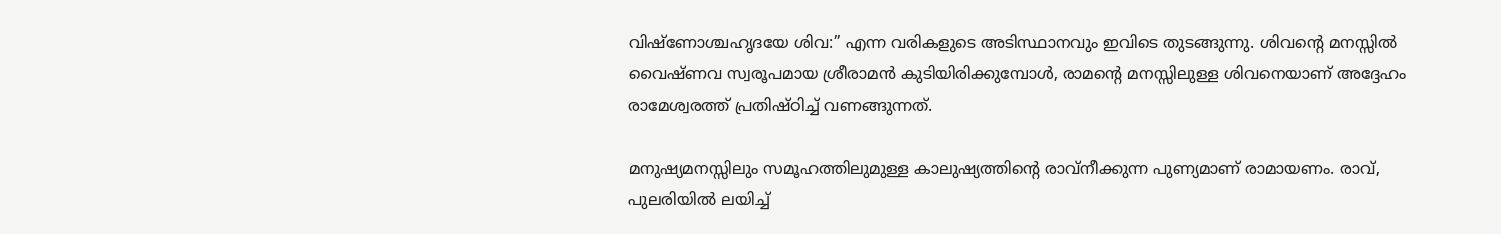വിഷ്‌ണോശ്ചഹൃദയേ ശിവ:” എന്ന വരികളുടെ അടിസ്ഥാനവും ഇവിടെ തുടങ്ങുന്നു. ശിവന്റെ മനസ്സില്‍ വൈഷ്ണവ സ്വരൂപമായ ശ്രീരാമന്‍ കുടിയിരിക്കുമ്പോള്‍, രാമന്റെ മനസ്സിലുള്ള ശിവനെയാണ് അദ്ദേഹം രാമേശ്വരത്ത് പ്രതിഷ്ഠിച്ച് വണങ്ങുന്നത്.

മനുഷ്യമനസ്സിലും സമൂഹത്തിലുമുള്ള കാലുഷ്യത്തിന്റെ രാവ്‌നീക്കുന്ന പുണ്യമാണ് രാമായണം. രാവ്, പുലരിയില്‍ ലയിച്ച്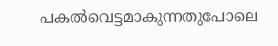പകല്‍വെട്ടമാകുന്നതുപോലെ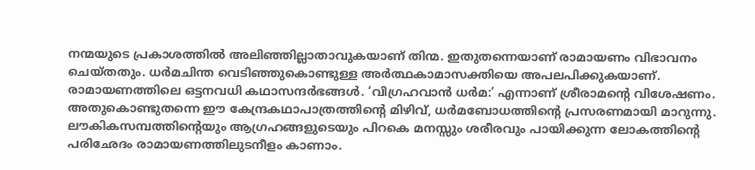നന്മയുടെ പ്രകാശത്തില്‍ അലിഞ്ഞില്ലാതാവുകയാണ് തിന്മ. ഇതുതന്നെയാണ് രാമായണം വിഭാവനം ചെയ്തതും. ധര്‍മചിന്ത വെടിഞ്ഞുകൊണ്ടുള്ള അര്‍ത്ഥകാമാസക്തിയെ അപലപിക്കുകയാണ്. രാമായണത്തിലെ ഒട്ടനവധി കഥാസന്ദര്‍ഭങ്ങള്‍. ‘വിഗ്രഹവാന്‍ ധര്‍മ:’ എന്നാണ് ശ്രീരാമന്റെ വിശേഷണം. അതുകൊണ്ടുതന്നെ ഈ കേന്ദ്രകഥാപാത്രത്തിന്റെ മിഴിവ്, ധര്‍മബോധത്തിന്റെ പ്രസരണമായി മാറുന്നു. ലൗകികസമ്പത്തിന്റെയും ആഗ്രഹങ്ങളുടെയും പിറകെ മനസ്സും ശരീരവും പായിക്കുന്ന ലോകത്തിന്റെ പരിഛേദം രാമായണത്തിലുടനീളം കാണാം.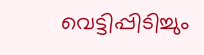വെട്ടിപ്പിടിച്ചും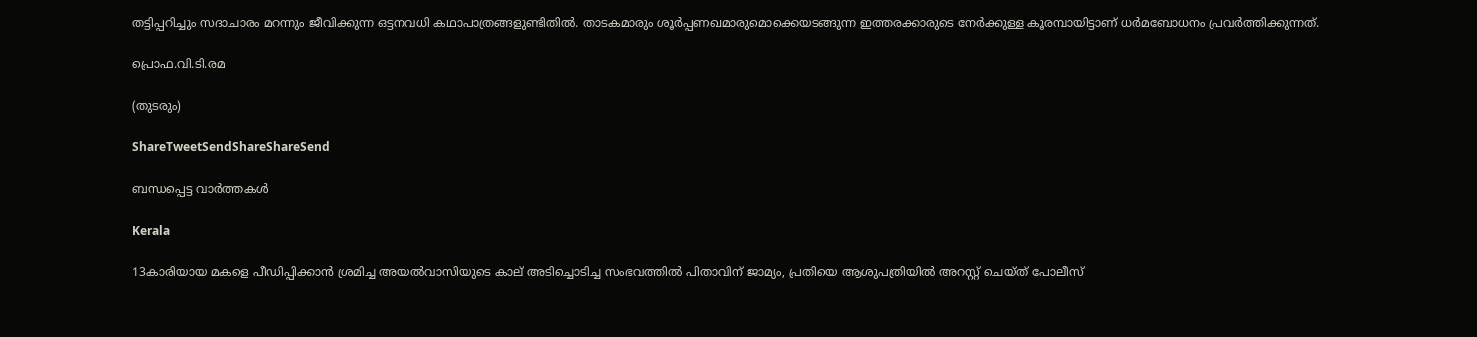തട്ടിപ്പറിച്ചും സദാചാരം മറന്നും ജീവിക്കുന്ന ഒട്ടനവധി കഥാപാത്രങ്ങളുണ്ടിതില്‍. താടകമാരും ശൂര്‍പ്പണഖമാരുമൊക്കെയടങ്ങുന്ന ഇത്തരക്കാരുടെ നേര്‍ക്കുള്ള കൂരമ്പായിട്ടാണ് ധര്‍മബോധനം പ്രവര്‍ത്തിക്കുന്നത്.

പ്രൊഫ.വി.ടി.രമ

(തുടരും)

ShareTweetSendShareShareSend

ബന്ധപ്പെട്ട വാര്‍ത്തകള്‍

Kerala

13കാരിയായ മകളെ പീഡിപ്പിക്കാൻ ശ്രമിച്ച അയൽവാസിയുടെ കാല് അടിച്ചൊടിച്ച സംഭവത്തിൽ പിതാവിന് ജാമ്യം, പ്രതിയെ ആശുപത്രിയിൽ അറസ്റ്റ് ചെയ്ത് പോലീസ്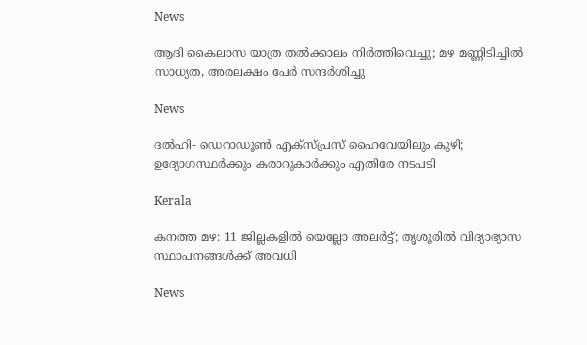News

ആദി കൈലാസ യാത്ര തൽക്കാലം നിർത്തിവെച്ചു; മഴ മണ്ണിടിച്ചിൽ സാധ്യത, അരലക്ഷം പേർ സന്ദർശിച്ചു

News

ദൽഹി- ഡെറാഡൂൺ എക്‌സ്പ്രസ് ഹൈവേയിലും കുഴി; ഉദ്യോഗസ്ഥർക്കും കരാറുകാർക്കും എതിരേ നടപടി

Kerala

കനത്ത മഴ: 11 ജില്ലകളിൽ യെല്ലോ അലർട്ട്; തൃശൂരിൽ വിദ്യാഭ്യാസ സ്ഥാപനങ്ങൾക്ക് അവധി

News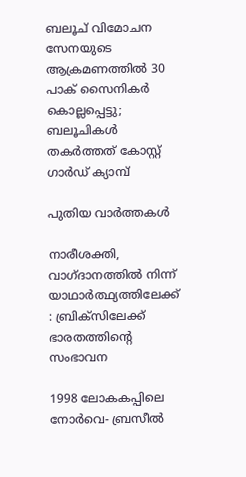ബലൂച് വിമോചന സേനയുടെ ആക്രമണത്തിൽ 30 പാക് സൈനികർ കൊല്ലപ്പെട്ടു; ബലൂചികൾ തകർത്തത് കോസ്റ്റ് ഗാർഡ് ക്യാമ്പ്

പുതിയ വാര്‍ത്തകള്‍

നാരീശക്തി, വാഗ്ദാനത്തില്‍ നിന്ന് യാഥാര്‍ത്ഥ്യത്തിലേക്ക് : ബ്രിക്സിലേക്ക് ഭാരതത്തിന്റെ സംഭാവന

1998 ലോകകപ്പിലെ നോര്‍വെ- ബ്രസീല്‍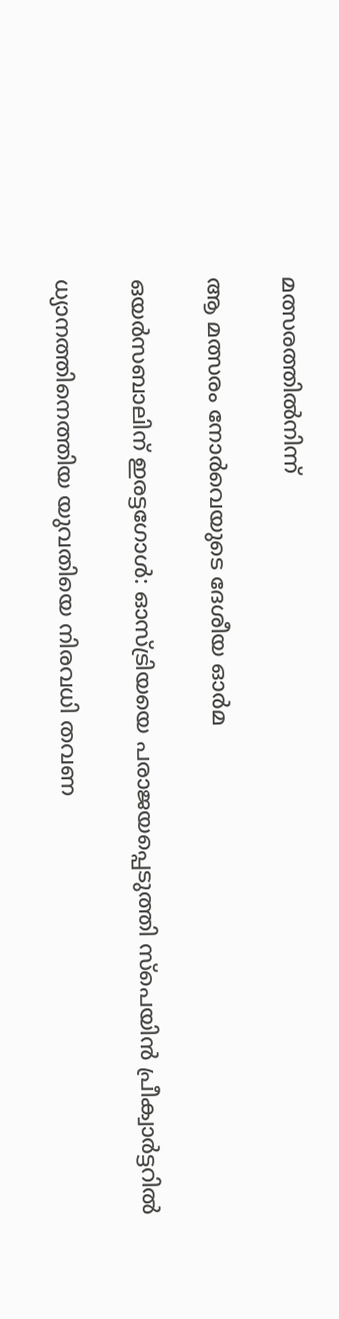മത്സരത്തില്‍നിന്ന്‌

ആ മത്സരം നോര്‍വെയുടെ ദേശീയ ഓര്‍മ

ഒയര്‍സബാലിന് ഇരട്ടഗോള്‍: ഓസ്ട്രിയയെ പരാജയപ്പെടുത്തി സ്‌പെയിന്‍ പ്രീക്വാര്‍ട്ടറില്‍

ധ്യാനത്തിനെത്തിയ യുവതിയെ നിരവധി തവണ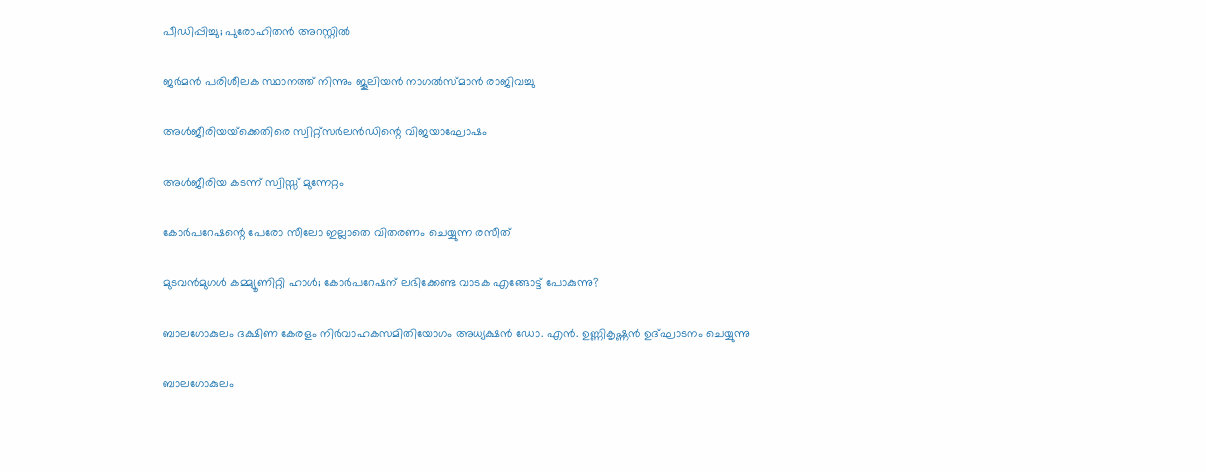പീഡിപ്പിച്ചു; പുരോഹിതൻ അറസ്റ്റിൽ

ജര്‍മന്‍ പരിശീലക സ്ഥാനത്ത് നിന്നും ജൂലിയന്‍ നാഗല്‍സ്മാന്‍ രാജിവച്ചു

അള്‍ജീരിയയ്‌ക്കെതിരെ സ്വിറ്റ്സര്‍ലന്‍ഡിന്റെ വിജയാഘോഷം

അള്‍ജീരിയ കടന്ന് സ്വിസ്സ് മുന്നേറ്റം

കോര്‍പറേഷന്റെ പേരോ സീലോ ഇല്ലാതെ വിതരണം ചെയ്യുന്ന രസീത്‌

മുടവന്‍മുഗള്‍ കമ്മ്യൂണിറ്റി ഹാള്‍; കോര്‍പറേഷന് ലഭിക്കേണ്ട വാടക എങ്ങോട്ട് പോകുന്നു?

ബാലഗോകുലം ദക്ഷിണ കേരളം നിര്‍വാഹകസമിതിയോഗം അധ്യക്ഷന്‍ ഡോ. എന്‍. ഉണ്ണികൃഷ്ണന്‍ ഉദ്ഘാടനം ചെയ്യുന്നു

ബാലഗോകുലം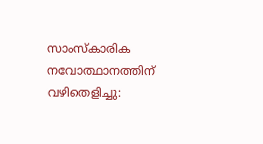സാംസ്‌കാരിക നവോത്ഥാനത്തിന് വഴിതെളിച്ചു: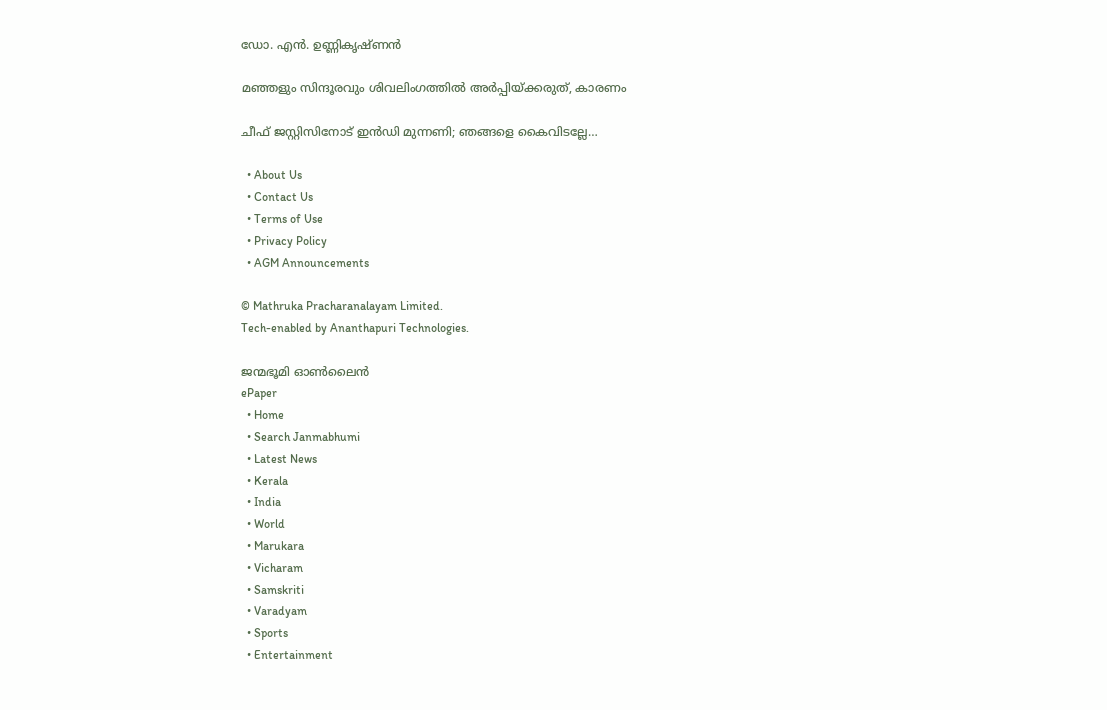ഡോ. എന്‍. ഉണ്ണികൃഷ്ണന്‍

മഞ്ഞളും സിന്ദൂരവും ശിവലിംഗത്തില്‍ അര്‍പ്പിയ്‌ക്കരുത്, കാരണം

ചീഫ് ജസ്റ്റിസിനോട് ഇന്‍ഡി മുന്നണി; ഞങ്ങളെ കൈവിടല്ലേ…

  • About Us
  • Contact Us
  • Terms of Use
  • Privacy Policy
  • AGM Announcements

© Mathruka Pracharanalayam Limited.
Tech-enabled by Ananthapuri Technologies.

ജന്മഭൂമി ഓണ്‍ലൈന്‍
ePaper
  • Home
  • Search Janmabhumi
  • Latest News
  • Kerala
  • India
  • World
  • Marukara
  • Vicharam
  • Samskriti
  • Varadyam
  • Sports
  • Entertainment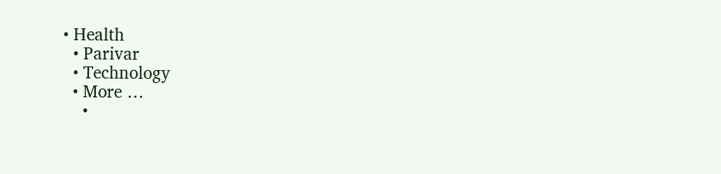• Health
  • Parivar
  • Technology
  • More …
    •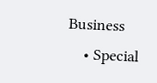Business
    • Special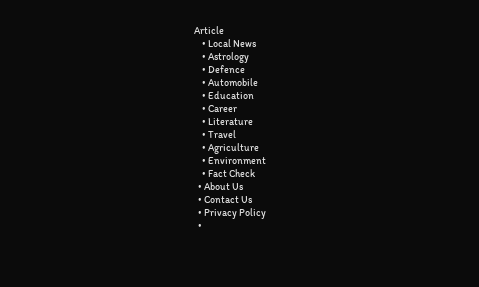Article
    • Local News
    • Astrology
    • Defence
    • Automobile
    • Education
    • Career
    • Literature
    • Travel
    • Agriculture
    • Environment
    • Fact Check
  • About Us
  • Contact Us
  • Privacy Policy
  •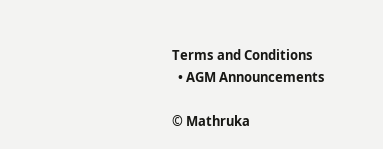Terms and Conditions
  • AGM Announcements

© Mathruka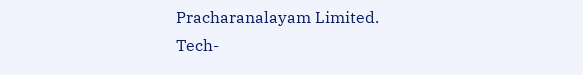Pracharanalayam Limited.
Tech-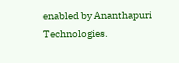enabled by Ananthapuri Technologies.